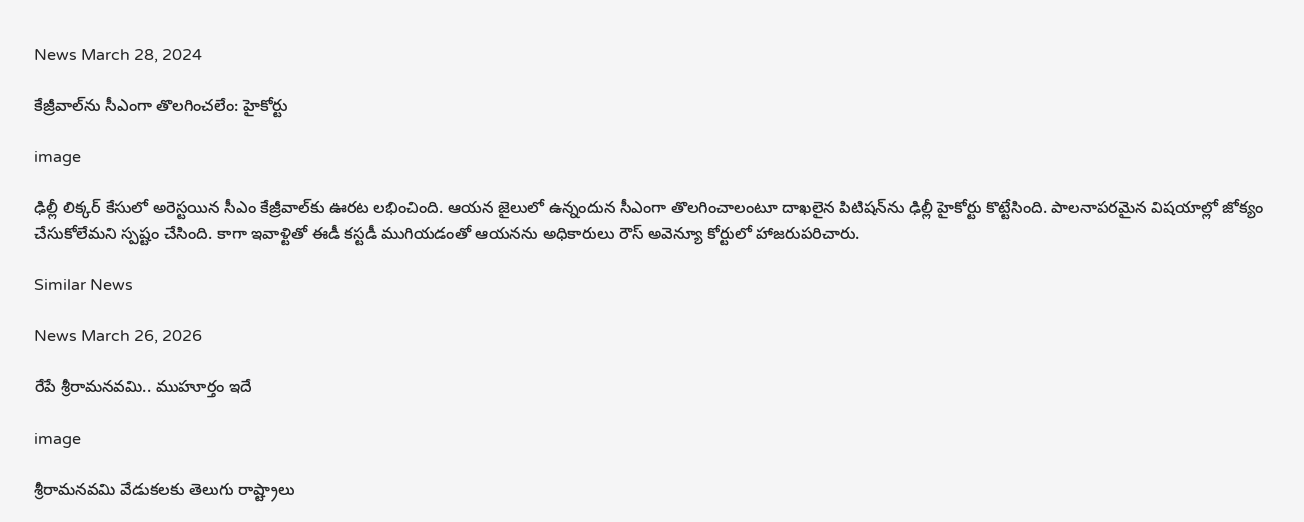News March 28, 2024

కేజ్రీవాల్‌ను సీఎంగా తొలగించలేం: హైకోర్టు

image

ఢిల్లీ లిక్కర్ కేసులో అరెస్టయిన సీఎం కేజ్రీవాల్‌కు ఊరట లభించింది. ఆయన జైలులో ఉన్నందున సీఎంగా తొలగించాలంటూ దాఖలైన పిటిషన్‌ను ఢిల్లీ హైకోర్టు కొట్టేసింది. పాలనాపరమైన విషయాల్లో జోక్యం చేసుకోలేమని స్పష్టం చేసింది. కాగా ఇవాళ్టితో ఈడీ కస్టడీ ముగియడంతో ఆయనను అధికారులు రౌస్ అవెన్యూ కోర్టులో హాజరుపరిచారు.

Similar News

News March 26, 2026

రేపే శ్రీరామనవమి.. ముహూర్తం ఇదే

image

శ్రీరామనవమి వేడుకలకు తెలుగు రాష్ట్రాలు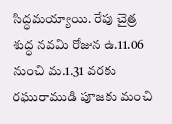సిద్ధమయ్యాయి. రేపు చైత్ర శుద్ధ నవమి రోజున ఉ.11.06 నుంచి మ.1.31 వరకు రఘురాముడి పూజకు మంచి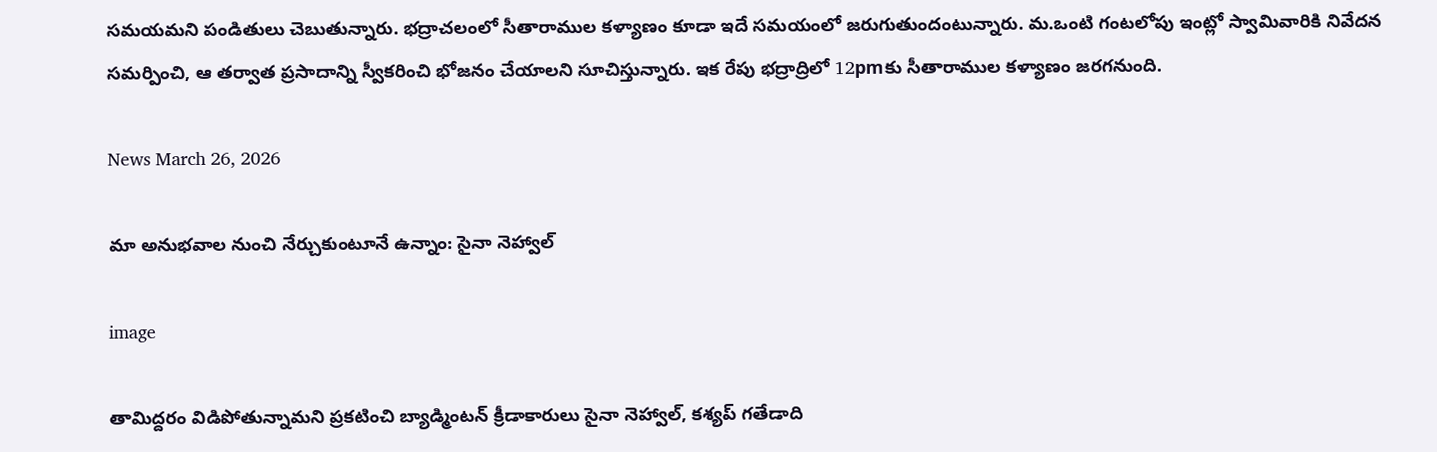సమయమని పండితులు చెబుతున్నారు. భద్రాచలంలో సీతారాముల కళ్యాణం కూడా ఇదే సమయంలో జరుగుతుందంటున్నారు. మ.ఒంటి గంటలోపు ఇంట్లో స్వామివారికి నివేదన సమర్పించి, ఆ తర్వాత ప్రసాదాన్ని స్వీకరించి భోజనం చేయాలని సూచిస్తున్నారు. ఇక రేపు భద్రాద్రిలో 12pmకు సీతారాముల కళ్యాణం జరగనుంది.

News March 26, 2026

మా అనుభవాల నుంచి నేర్చుకుంటూనే ఉన్నాం: సైనా నెహ్వాల్

image

తామిద్దరం విడిపోతున్నామని ప్రకటించి బ్యాడ్మింటన్ క్రీడాకారులు సైనా నెహ్వాల్, కశ్యప్ గతేడాది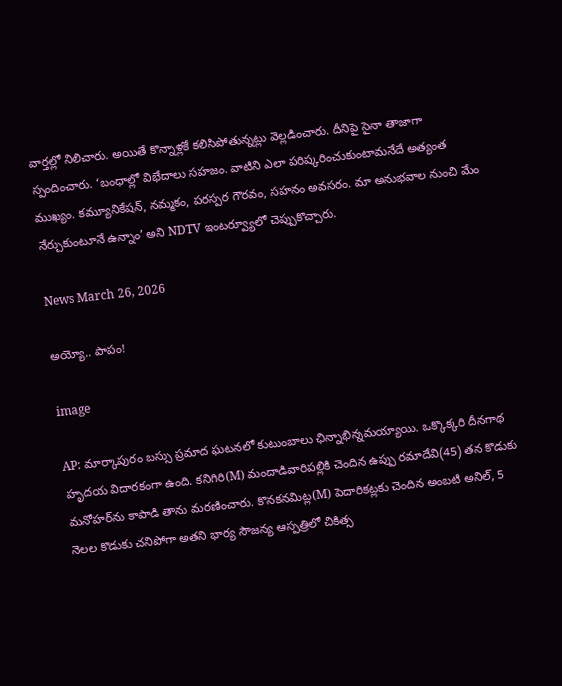వార్తల్లో నిలిచారు. అయితే కొన్నాళ్లకే కలిసిపోతున్నట్లు వెల్లడించారు. దీనిపై సైనా తాజాగా స్పందించారు. ‘బంధాల్లో విభేదాలు సహజం. వాటిని ఎలా పరిష్కరించుకుంటామనేదే అత్యంత ముఖ్యం. కమ్యూనికేషన్, నమ్మకం, పరస్పర గౌరవం, సహనం అవసరం. మా అనుభవాల నుంచి మేం నేర్చుకుంటూనే ఉన్నాం’ అని NDTV ఇంటర్వ్యూలో చెప్పుకొచ్చారు.

News March 26, 2026

అయ్యో.. పాపం!

image

AP: మార్కాపురం బస్సు ప్రమాద ఘటనలో కుటుంబాలు ఛిన్నాభిన్నమయ్యాయి. ఒక్కొక్కరి దీనగాథ హృదయ విదారకంగా ఉంది. కనిగిరి(M) మందాడివారిపల్లికి చెందిన ఉప్పు రమాదేవి(45) తన కొడుకు మనోహర్‌ను కాపాడి తాను మరణించారు. కొనకనమిట్ల(M) పెదారికట్లకు చెందిన అంబటి అనిల్, 5 నెలల కొడుకు చనిపోగా అతని భార్య సౌజన్య ఆస్పత్రిలో చికిత్స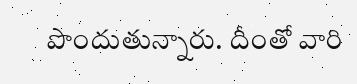పొందుతున్నారు. దీంతో వారి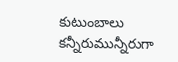కుటుంబాలు కన్నీరుమున్నీరుగా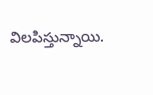విలపిస్తున్నాయి.